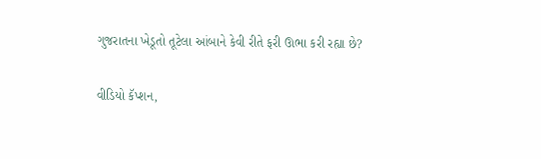ગુજરાતના ખેડૂતો તૂટેલા આંબાને કેવી રીતે ફરી ઊભા કરી રહ્યા છે?

વીડિયો કૅપ્શન,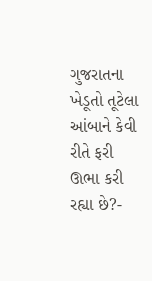ગુજરાતના ખેડૂતો તૂટેલા આંબાને કેવી રીતે ફરી ઊભા કરી રહ્યા છે?-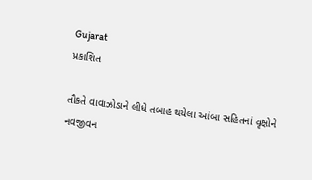Gujarat
પ્રકાશિત

તૌકતે વાવાઝોડાને લીધે તબાહ થયેલા આંબા સહિતનાં વૃક્ષોને નવજીવન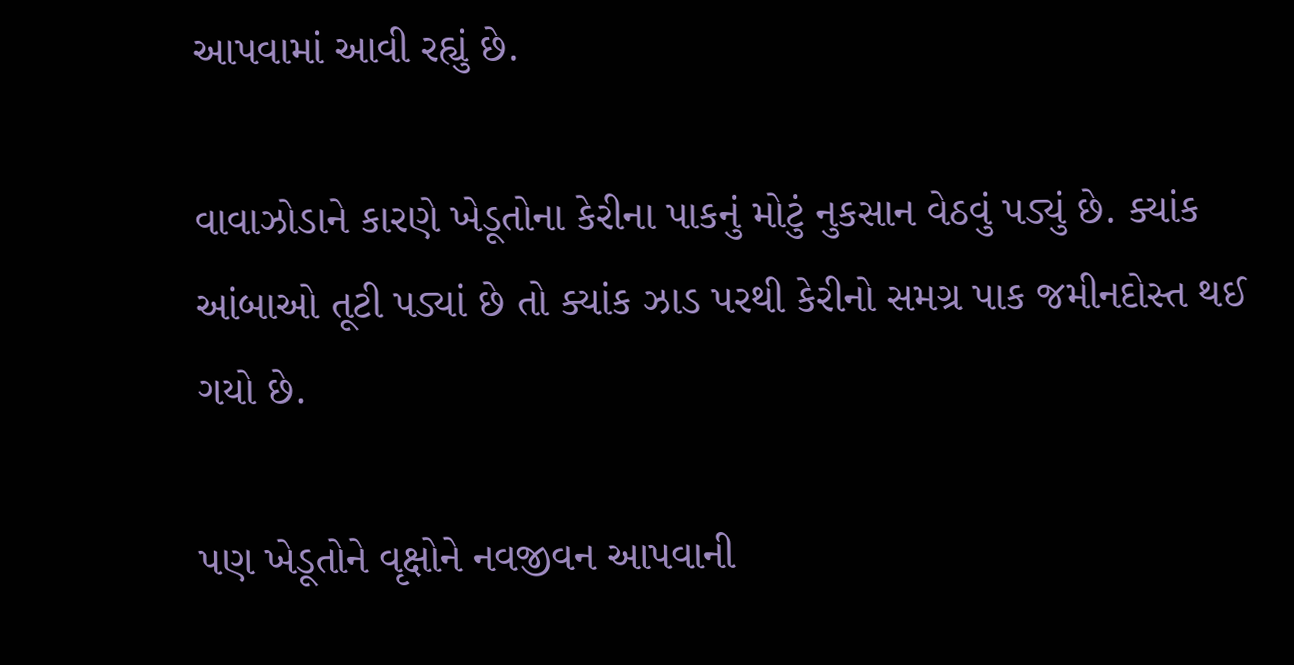આપવામાં આવી રહ્યું છે.

વાવાઝોડાને કારણે ખેડૂતોના કેરીના પાકનું મોટું નુકસાન વેઠવું પડ્યું છે. ક્યાંક આંબાઓ તૂટી પડ્યાં છે તો ક્યાંક ઝાડ પરથી કેરીનો સમગ્ર પાક જમીનદોસ્ત થઈ ગયો છે.

પણ ખેડૂતોને વૃક્ષોને નવજીવન આપવાની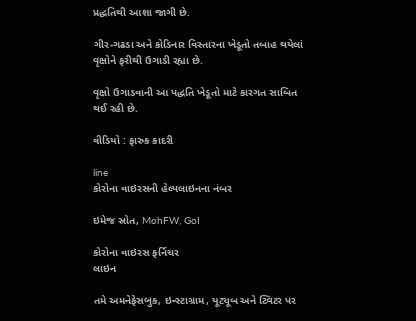પ્રદ્ધતિથી આશા જાગી છે.

ગીર-ગઢડા અને કોડિનાર વિસ્તારના ખેડૂતો તબાહ થયેલાં વૃક્ષોને ફરીથી ઉગાડી રહ્યા છે.

વૃક્ષો ઉગાડવાની આ પદ્ધતિ ખેડૂતો માટે કારગત સાબિત થઈ રહી છે.

વીડિયો : ફારુક કાદરી

line
કોરોના વાઇરસની હેલ્પલાઇનના નંબર

ઇમેજ સ્રોત, MohFW, GoI

કોરોના વાઇરસ ફર્નિચર
લાઇન

તમે અમનેફેસબુક, ઇન્સ્ટાગ્રામ, યૂટ્યૂબ અને ટ્વિટર પર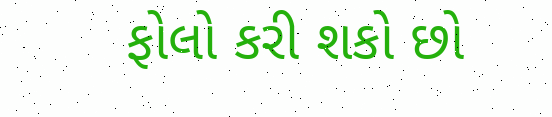ફોલો કરી શકો છો